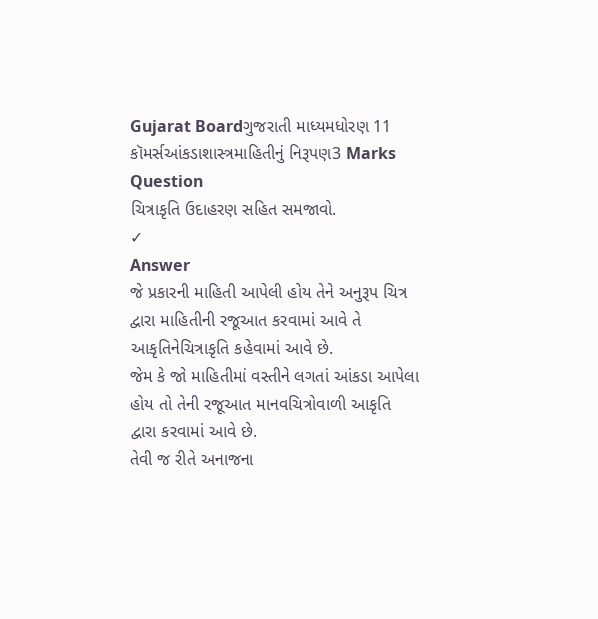Gujarat Boardગુજરાતી માધ્યમધોરણ 11 કૉમર્સઆંકડાશાસ્ત્રમાહિતીનું નિરૂપણ3 Marks
Question
ચિત્રાકૃતિ ઉદાહરણ સહિત સમજાવો.
✓
Answer
જે પ્રકારની માહિતી આપેલી હોય તેને અનુરૂપ ચિત્ર દ્વારા માહિતીની રજૂઆત કરવામાં આવે તે આકૃતિનેચિત્રાકૃતિ કહેવામાં આવે છે.
જેમ કે જો માહિતીમાં વસ્તીને લગતાં આંકડા આપેલા હોય તો તેની રજૂઆત માનવચિત્રોવાળી આકૃતિ દ્વારા કરવામાં આવે છે.
તેવી જ રીતે અનાજના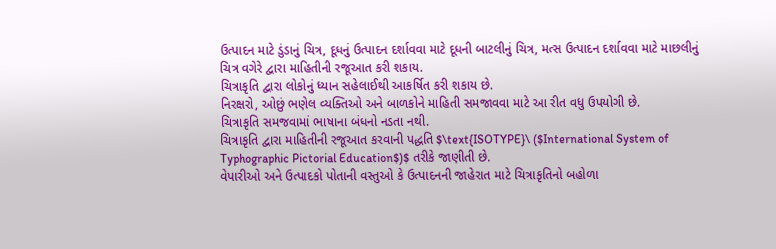ઉત્પાદન માટે ડુંડાનું ચિત્ર, દૂધનું ઉત્પાદન દર્શાવવા માટે દૂધની બાટલીનું ચિત્ર, મત્સ ઉત્પાદન દર્શાવવા માટે માછલીનું ચિત્ર વગેરે દ્વારા માહિતીની રજૂઆત કરી શકાય.
ચિત્રાકૃતિ દ્વારા લોકોનું ધ્યાન સહેલાઈથી આકર્ષિત કરી શકાય છે.
નિરક્ષરો, ઓછું ભણેલ વ્યક્તિઓ અને બાળકોને માહિતી સમજાવવા માટે આ રીત વધુ ઉપયોગી છે.
ચિત્રાકૃતિ સમજવામાં ભાષાના બંધનો નડતા નથી.
ચિત્રાકૃતિ દ્વારા માહિતીની રજૂઆત કરવાની પદ્ધતિ $\text{ISOTYPE}\ ($International System of Typhographic Pictorial Education$)$ તરીકે જાણીતી છે.
વેપારીઓ અને ઉત્પાદકો પોતાની વસ્તુઓ કે ઉત્પાદનની જાહેરાત માટે ચિત્રાકૃતિનો બહોળા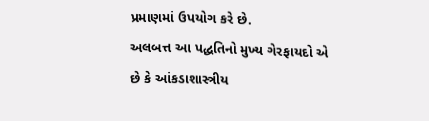પ્રમાણમાં ઉપયોગ કરે છે.
અલબત્ત આ પદ્ધતિનો મુખ્ય ગેરફાયદો એ છે કે આંકડાશાસ્ત્રીય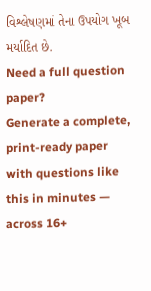વિશ્લેષણમાં તેના ઉપયોગ ખૂબ મર્યાદિત છે.
Need a full question paper?
Generate a complete, print-ready paper with questions like this in minutes — across 16+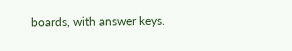boards, with answer keys.